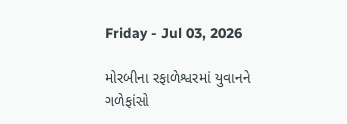Friday - Jul 03, 2026

મોરબીના રફાળેશ્વરમાં યુવાનને ગળેફાંસો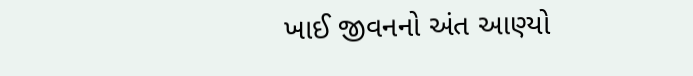ખાઈ જીવનનો અંત આણ્યો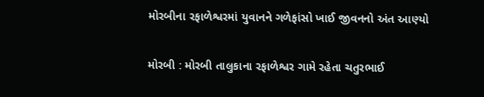મોરબીના રફાળેશ્વરમાં યુવાનને ગળેફાંસો ખાઈ જીવનનો અંત આણ્યો

મોરબી : મોરબી તાલુકાના રફાળેશ્વર ગામે રહેતા ચતુરભાઈ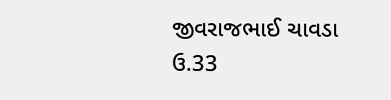જીવરાજભાઈ ચાવડા ઉ.33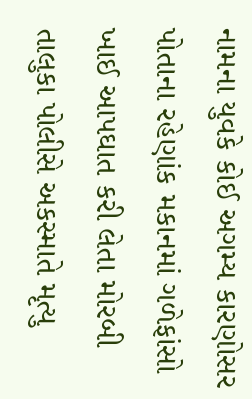નામના યુવકે કોઈ અગમ્ય કારણોસર પોતાના રહેણાંક મકાનમાં ગળેફાંસો ખાઈ આપઘાત કરી લેતા મોરબી તાલુકા પોલીસે અકસ્માતે મૃત્યુ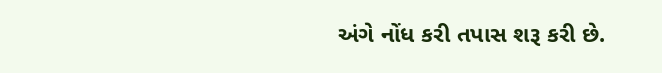અંગે નોંધ કરી તપાસ શરૂ કરી છે.